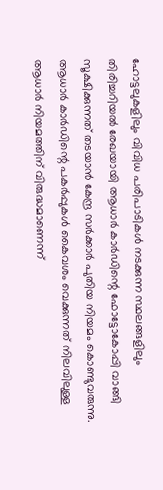ഹോട്ടലുകളിലും വിവിധ പരിപാടികൾ നടക്കുന്ന സ്ഥലങ്ങളിലും തിരിച്ചറിയൽ രേഖയായി ആധാർ കാർഡിന്റെ ഫോട്ടോകോപ്പി വാങ്ങി സൂക്ഷിക്കുന്നത് തടയാൻ കേന്ദ്ര സർക്കാർ പുതിയ നിയമം കൊണ്ടുവരുന്നു. ആധാർ കാർഡിന്റെ പകർപ്പുകൾ കൈവശം വെക്കുന്നത് നിലവിലുള്ള ആധാർ നിയമത്തിന് വിരുദ്ധമാണെന്ന്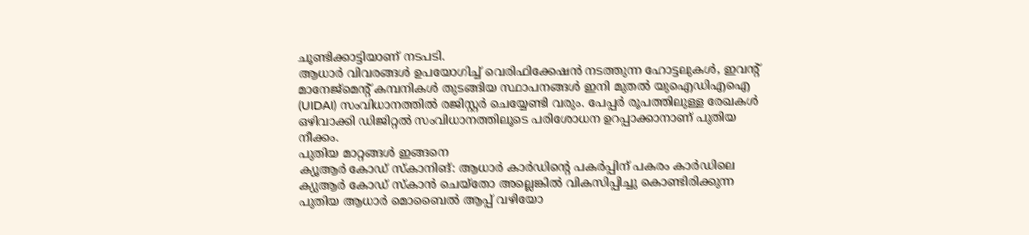ചൂണ്ടിക്കാട്ടിയാണ് നടപടി.
ആധാർ വിവരങ്ങൾ ഉപയോഗിച്ച് വെരിഫിക്കേഷൻ നടത്തുന്ന ഹോട്ടലുകൾ, ഇവന്റ് മാനേജ്മെന്റ് കമ്പനികൾ തുടങ്ങിയ സ്ഥാപനങ്ങൾ ഇനി മുതൽ യുഐഡിഎഐ (UIDAI) സംവിധാനത്തിൽ രജിസ്റ്റർ ചെയ്യേണ്ടി വരും. പേപ്പർ രൂപത്തിലുള്ള രേഖകൾ ഒഴിവാക്കി ഡിജിറ്റൽ സംവിധാനത്തിലൂടെ പരിശോധന ഉറപ്പാക്കാനാണ് പുതിയ നീക്കം.
പുതിയ മാറ്റങ്ങൾ ഇങ്ങനെ
ക്യൂആർ കോഡ് സ്കാനിങ്: ആധാർ കാർഡിന്റെ പകർപ്പിന് പകരം കാർഡിലെ ക്യുആർ കോഡ് സ്കാൻ ചെയ്തോ അല്ലെങ്കിൽ വികസിപ്പിച്ചു കൊണ്ടിരിക്കുന്ന പുതിയ ആധാർ മൊബൈൽ ആപ്പ് വഴിയോ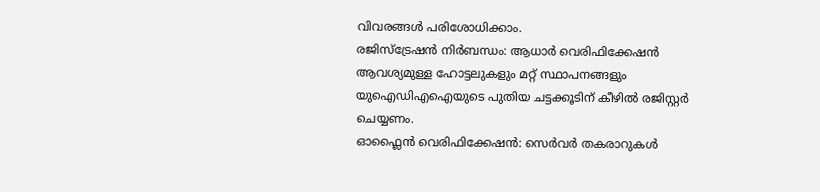വിവരങ്ങൾ പരിശോധിക്കാം.
രജിസ്ട്രേഷൻ നിർബന്ധം: ആധാർ വെരിഫിക്കേഷൻ ആവശ്യമുള്ള ഹോട്ടലുകളും മറ്റ് സ്ഥാപനങ്ങളും യുഐഡിഎഐയുടെ പുതിയ ചട്ടക്കൂടിന് കീഴിൽ രജിസ്റ്റർ ചെയ്യണം.
ഓഫ്ലൈൻ വെരിഫിക്കേഷൻ: സെർവർ തകരാറുകൾ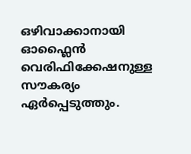ഒഴിവാക്കാനായി ഓഫ്ലൈൻ വെരിഫിക്കേഷനുള്ള സൗകര്യം ഏർപ്പെടുത്തും.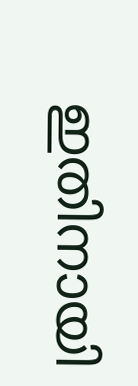ഇതിനായി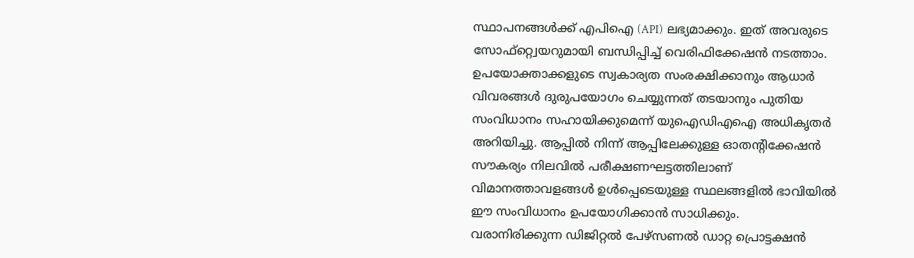സ്ഥാപനങ്ങൾക്ക് എപിഐ (API) ലഭ്യമാക്കും. ഇത് അവരുടെ സോഫ്റ്റ്വെയറുമായി ബന്ധിപ്പിച്ച് വെരിഫിക്കേഷൻ നടത്താം.
ഉപയോക്താക്കളുടെ സ്വകാര്യത സംരക്ഷിക്കാനും ആധാർ വിവരങ്ങൾ ദുരുപയോഗം ചെയ്യുന്നത് തടയാനും പുതിയ സംവിധാനം സഹായിക്കുമെന്ന് യുഐഡിഎഐ അധികൃതർ അറിയിച്ചു. ആപ്പിൽ നിന്ന് ആപ്പിലേക്കുള്ള ഓതന്റിക്കേഷൻ സൗകര്യം നിലവിൽ പരീക്ഷണഘട്ടത്തിലാണ് വിമാനത്താവളങ്ങൾ ഉൾപ്പെടെയുള്ള സ്ഥലങ്ങളിൽ ഭാവിയിൽ ഈ സംവിധാനം ഉപയോഗിക്കാൻ സാധിക്കും.
വരാനിരിക്കുന്ന ഡിജിറ്റൽ പേഴ്സണൽ ഡാറ്റ പ്രൊട്ടക്ഷൻ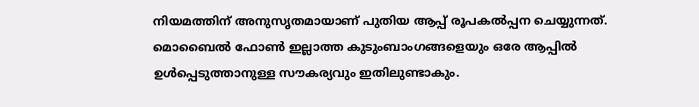നിയമത്തിന് അനുസൃതമായാണ് പുതിയ ആപ്പ് രൂപകൽപ്പന ചെയ്യുന്നത്. മൊബൈൽ ഫോൺ ഇല്ലാത്ത കുടുംബാംഗങ്ങളെയും ഒരേ ആപ്പിൽ ഉൾപ്പെടുത്താനുള്ള സൗകര്യവും ഇതിലുണ്ടാകും.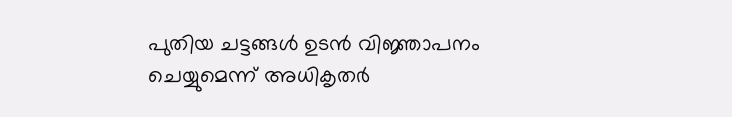പുതിയ ചട്ടങ്ങൾ ഉടൻ വിജ്ഞാപനം ചെയ്യുമെന്ന് അധികൃതർ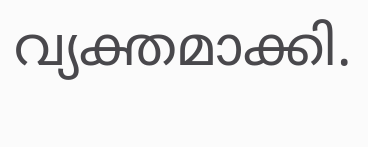വ്യക്തമാക്കി.